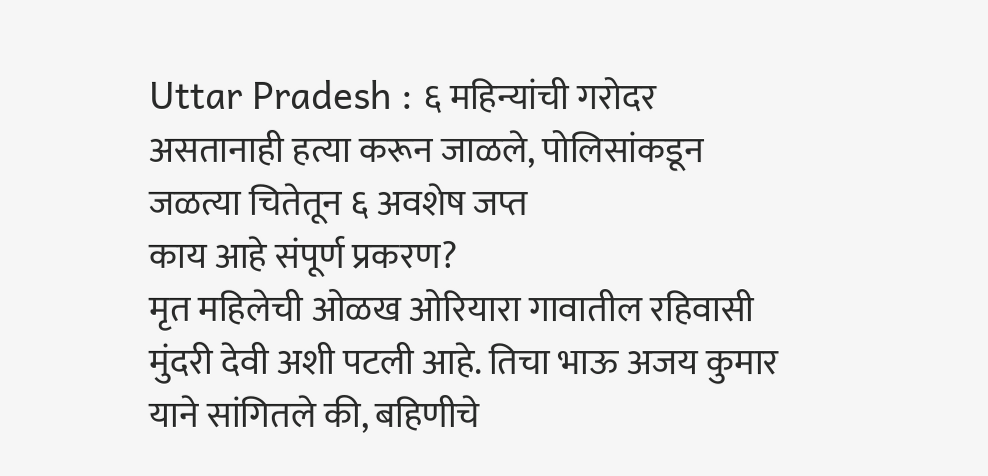Uttar Pradesh : ६ महिन्यांची गरोदर असतानाही हत्या करून जाळले, पोलिसांकडून जळत्या चितेतून ६ अवशेष जप्त
काय आहे संपूर्ण प्रकरण?
मृत महिलेची ओळख ओरियारा गावातील रहिवासी मुंदरी देवी अशी पटली आहे. तिचा भाऊ अजय कुमार याने सांगितले की, बहिणीचे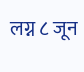लग्न ८ जून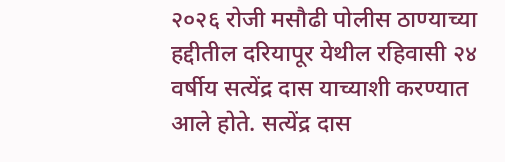२०२६ रोजी मसौढी पोलीस ठाण्याच्या हद्दीतील दरियापूर येथील रहिवासी २४ वर्षीय सत्येंद्र दास याच्याशी करण्यात आले होते. सत्येंद्र दास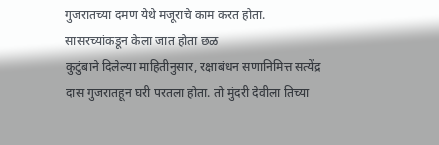गुजरातच्या दमण येथे मजूराचे काम करत होता.
सासरच्यांकडून केला जात होता छळ
कुटुंबाने दिलेल्या माहितीनुसार, रक्षाबंधन सणानिमित्त सत्येंद्र दास गुजरातहून घरी परतला होता. तो मुंदरी देवीला तिच्या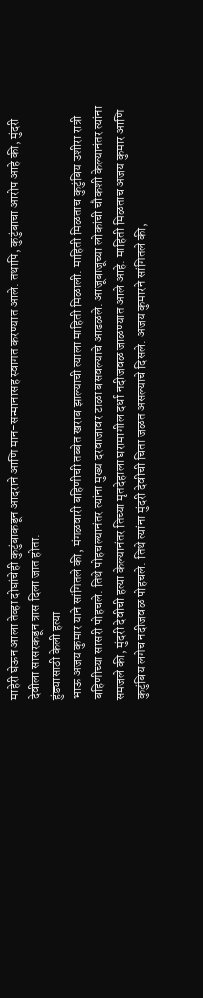माहेरी घेऊन आला तेव्हा दोघांचेही कुटुंबाकडून आदराने आणि मान-सन्मानासह स्वागत करण्यात आले. तथापि, कुटुंबाचा आरोप आहे की, मुंदरी देवीला सासरकडून त्रास दिला जात होता.
हुंड्यासाठी केली हत्या
भाऊ अजय कुमार याने सांगितले की, मंगळवारी बहिणीची तब्बेत खराब झाल्याची त्याला माहिती मिळाली. माहिती मिळताच कुटुंबिय उशीरा रात्री बहिणीच्या सासरी पोहचले. तिथे पोहचल्यानंतर त्यांना मुख्य दरवाजावर टाळा बसवल्याचे आढळले. आजूबाजूच्या लोकांची चौकशी केल्यानंतर त्यांना समजले की, मुंदरी देवीची हत्या केल्यानंतर तिच्या मृतदेहाला घरामागील दर्धा नदीजवळ जाळण्यात आले आहे. माहिती मिळताच अजय कुमार आणि कुटुंबिय लगेच नदीजवळ पोहचले. तिथे त्यांना मुंदरी देवीची चिता जळत असल्याचे दिसले. अजय कुमारने सांगितले की,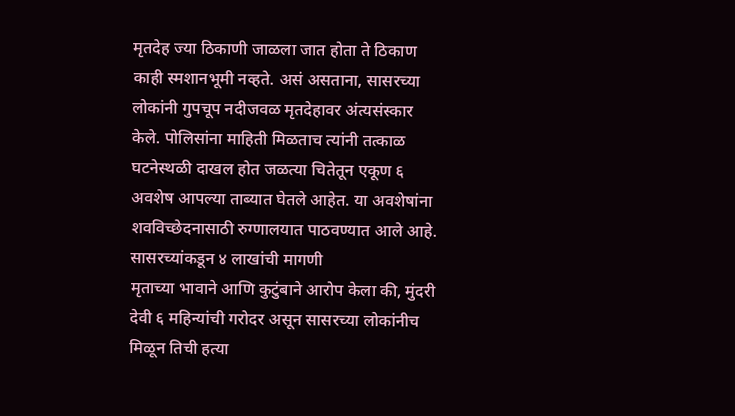मृतदेह ज्या ठिकाणी जाळला जात होता ते ठिकाण काही स्मशानभूमी नव्हते. असं असताना, सासरच्या लोकांनी गुपचूप नदीजवळ मृतदेहावर अंत्यसंस्कार केले. पोलिसांना माहिती मिळताच त्यांनी तत्काळ घटनेस्थळी दाखल होत जळत्या चितेतून एकूण ६ अवशेष आपल्या ताब्यात घेतले आहेत. या अवशेषांना शवविच्छेदनासाठी रुग्णालयात पाठवण्यात आले आहे.
सासरच्यांकडून ४ लाखांची मागणी
मृताच्या भावाने आणि कुटुंबाने आरोप केला की, मुंदरी देवी ६ महिन्यांची गरोदर असून सासरच्या लोकांनीच मिळून तिची हत्या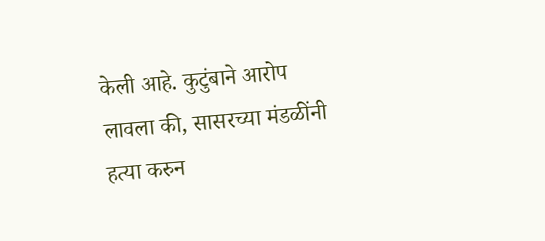केली आहे. कुटुंबाने आरोप लावला की, सासरच्या मंडळींनी हत्या करुन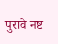पुरावे नष्ट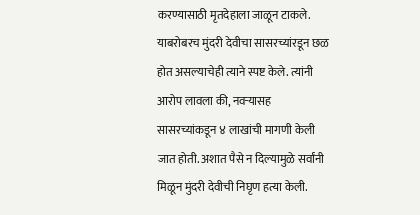करण्यासाठी मृतदेहाला जाळून टाकले. याबरोबरच मुंदरी देवीचा सासरच्यांरडून छळ होत असल्याचेही त्याने स्पष्ट केले. त्यांनी आरोप लावला की, नवऱ्यासह सासरच्यांकडून ४ लाखांची मागणी केली जात होती. अशात पैसे न दिल्यामुळे सर्वांनी मिळून मुंदरी देवीची निघृण हत्या केली.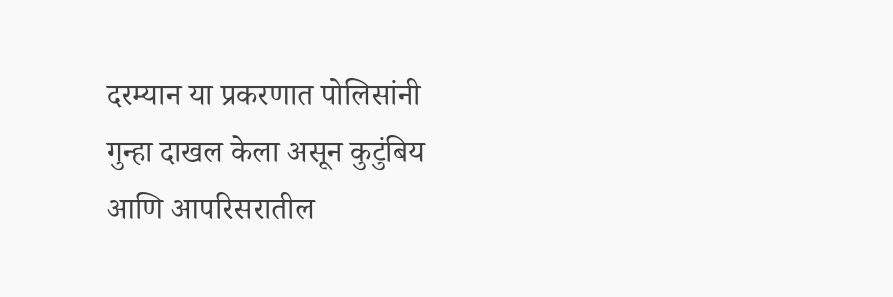दरम्यान या प्रकरणात पोलिसांनी गुन्हा दाखल केला असून कुटुंबिय आणि आपरिसरातील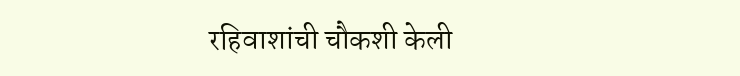रहिवाशांची चौकशी केली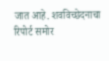जात आहे. शवविच्छेदनाचा रिपोर्ट समोर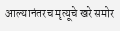आल्यानंतरच मृत्यूचे खरे समोर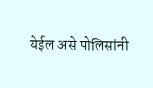येईल असे पोलिसांनी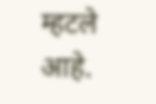म्हटले आहे.